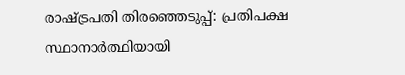രാഷ്ട്രപതി തിരഞ്ഞെടുപ്പ്: പ്രതിപക്ഷ സ്ഥാനാര്‍ത്ഥിയായി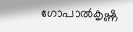ഗോപാല്‍കൃഷ്ണ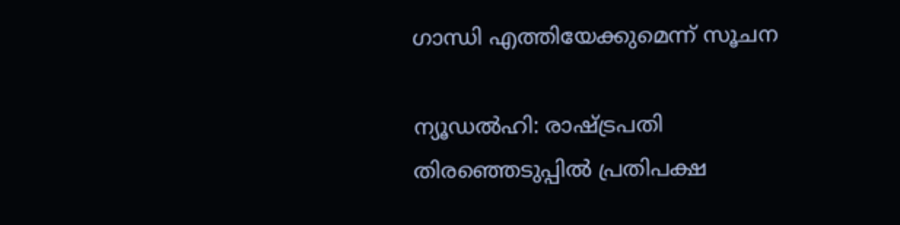ഗാന്ധി എത്തിയേക്കുമെന്ന് സൂചന

ന്യൂഡല്‍ഹി: രാഷ്ട്രപതി തിരഞ്ഞെടുപ്പില്‍ പ്രതിപക്ഷ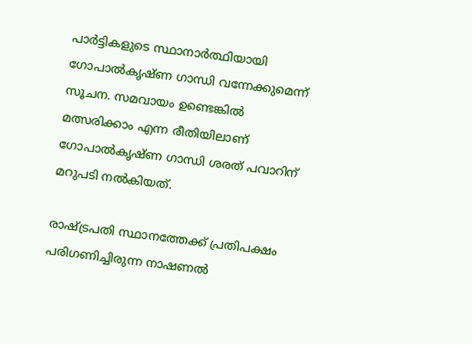പാര്‍ട്ടികളുടെ സ്ഥാനാര്‍ത്ഥിയായി ഗോപാല്‍കൃഷ്ണ ഗാന്ധി വന്നേക്കുമെന്ന് സൂചന. സമവായം ഉണ്ടെങ്കില്‍ മത്സരിക്കാം എന്ന രീതിയിലാണ് ഗോപാല്‍കൃഷ്ണ ഗാന്ധി ശരത് പവാറിന് മറുപടി നല്‍കിയത്.

രാഷ്ട്രപതി സ്ഥാനത്തേക്ക് പ്രതിപക്ഷം പരിഗണിച്ചിരുന്ന നാഷണല്‍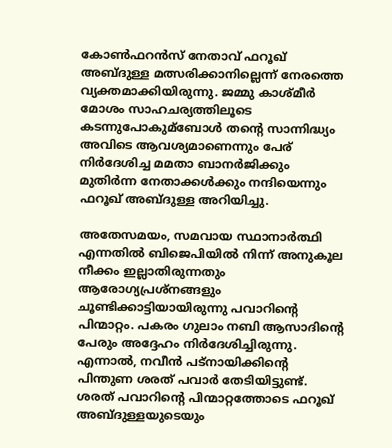കോണ്‍ഫറന്‍സ് നേതാവ് ഫറൂഖ് അബ്ദുള്ള മത്സരിക്കാനില്ലെന്ന് നേരത്തെ വ്യക്തമാക്കിയിരുന്നു. ജമ്മു കാശ്മീര്‍ മോശം സാഹചര്യത്തിലൂടെ കടന്നുപോകുമ്‌ബോള്‍ തന്റെ സാന്നിദ്ധ്യം അവിടെ ആവശ്യമാണെന്നും പേര് നിര്‍ദേശിച്ച മമതാ ബാനര്‍ജിക്കും മുതിര്‍ന്ന നേതാക്കള്‍ക്കും നന്ദിയെന്നും ഫറൂഖ് അബ്ദുള്ള അറിയിച്ചു.

അതേസമയം, സമവായ സ്ഥാനാര്‍ത്ഥി എന്നതില്‍ ബിജെപിയില്‍ നിന്ന് അനുകൂല നീക്കം ഇല്ലാതിരുന്നതും ആരോഗ്യപ്രശ്‌നങ്ങളും ചൂണ്ടിക്കാട്ടിയായിരുന്നു പവാറിന്റെ പിന്മാറ്റം. പകരം ഗുലാം നബി ആസാദിന്റെ പേരും അദ്ദേഹം നിര്‍ദേശിച്ചിരുന്നു. എന്നാല്‍, നവീന്‍ പട്‌നായിക്കിന്റെ പിന്തുണ ശരത് പവാര്‍ തേടിയിട്ടുണ്ട്. ശരത് പവാറിന്റെ പിന്മാറ്റത്തോടെ ഫറൂഖ് അബ്ദുള്ളയുടെയും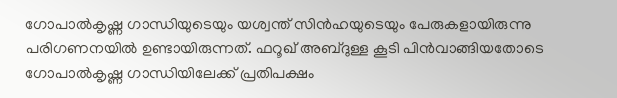ഗോപാല്‍കൃഷ്ണ ഗാന്ധിയുടെയും യശ്വന്ത് സിന്‍ഹയുടെയും പേരുകളായിരുന്നു പരിഗണനയില്‍ ഉണ്ടായിരുന്നത്. ഫറൂഖ് അബ്ദുള്ള കൂടി പിന്‍വാങ്ങിയതോടെ ഗോപാല്‍കൃഷ്ണ ഗാന്ധിയിലേക്ക് പ്രതിപക്ഷം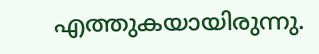എത്തുകയായിരുന്നു.